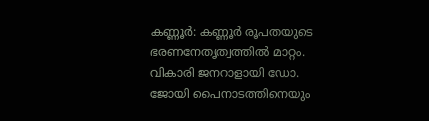കണ്ണൂർ: കണ്ണൂർ രൂപതയുടെ ഭരണനേതൃത്വത്തിൽ മാറ്റം. വികാരി ജനറാളായി ഡോ. ജോയി പൈനാടത്തിനെയും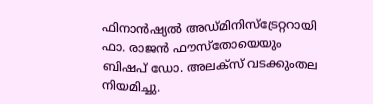ഫിനാൻഷ്യൽ അഡ്മിനിസ്ട്രേറ്ററായി ഫാ. രാജൻ ഫൗസ്തോയെയും ബിഷപ് ഡോ. അലക്സ് വടക്കുംതല നിയമിച്ചു.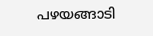പഴയങ്ങാടി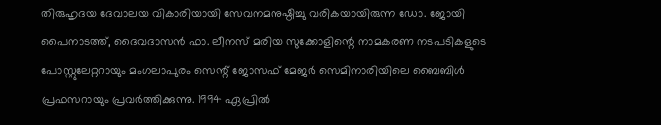തിരുഹൃദയ ദേവാലയ വികാരിയായി സേവനമനുഷ്ഠിച്ചു വരികയായിരുന്ന ഡോ. ജോയി പൈനാടത്ത്, ദൈവദാസൻ ഫാ. ലീനസ് മരിയ സുക്കോളിന്റെ നാമകരണ നടപടികളുടെ പോസ്റ്റുലേറ്ററായും മംഗലാപുരം സെന്റ് ജോസഫ് മേജർ സെമിനാരിയിലെ ബൈബിൾ പ്രഫസറായും പ്രവർത്തിക്കുന്നു. 1994 ഏപ്രിൽ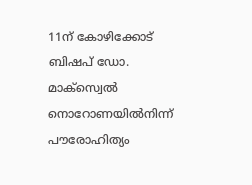11ന് കോഴിക്കോട് ബിഷപ് ഡോ. മാക്സ്വെൽ നൊറോണയിൽനിന്ന് പൗരോഹിത്യം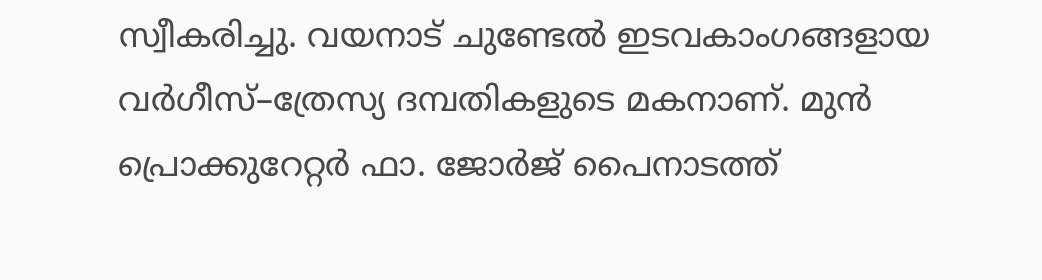സ്വീകരിച്ചു. വയനാട് ചുണ്ടേൽ ഇടവകാംഗങ്ങളായ വർഗീസ്–ത്രേസ്യ ദമ്പതികളുടെ മകനാണ്. മുൻ പ്രൊക്കുറേറ്റർ ഫാ. ജോർജ് പൈനാടത്ത്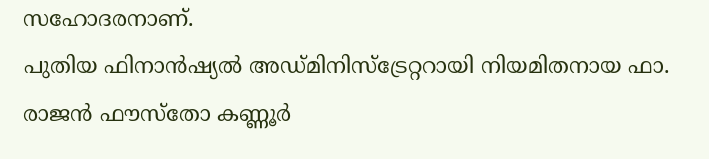സഹോദരനാണ്.
പുതിയ ഫിനാൻഷ്യൽ അഡ്മിനിസ്ട്രേറ്ററായി നിയമിതനായ ഫാ. രാജൻ ഫൗസ്തോ കണ്ണൂർ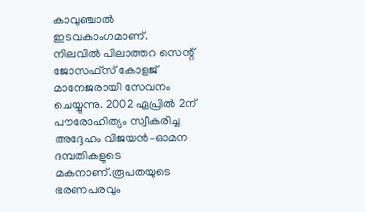കാവുഞ്ചാൽ ഇടവകാംഗമാണ്. നിലവിൽ പിലാത്തറ സെന്റ് ജോസഫ്സ് കോളജ് മാനേജരായി സേവനം ചെയ്യുന്നു. 2002 ഏപ്രിൽ 2ന് പൗരോഹിത്യം സ്വീകരിച്ച അദ്ദേഹം വിജയൻ–ഓമന ദമ്പതികളുടെ മകനാണ്.രൂപതയുടെ ഭരണപരവും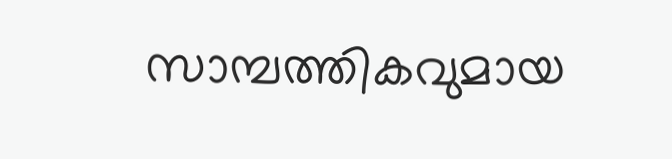സാമ്പത്തികവുമായ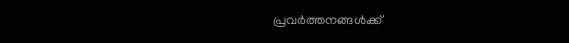പ്രവർത്തനങ്ങൾക്ക്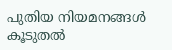പുതിയ നിയമനങ്ങൾ കൂടുതൽ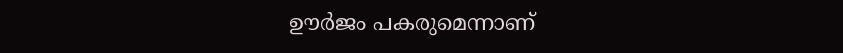ഊർജം പകരുമെന്നാണ്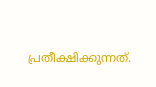പ്രതീക്ഷിക്കുന്നത്.